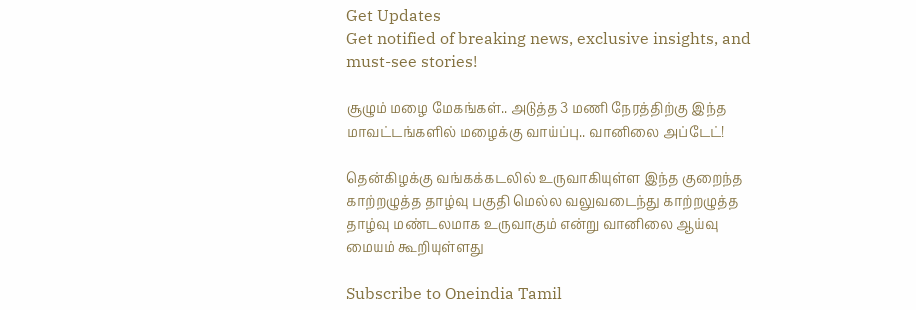Get Updates
Get notified of breaking news, exclusive insights, and must-see stories!

சூழும் மழை மேகங்கள்.. அடுத்த 3 மணி நேரத்திற்கு இந்த மாவட்டங்களில் மழைக்கு வாய்ப்பு.. வானிலை அப்டேட்!

தென்கிழக்கு வங்கக்கடலில் உருவாகியுள்ள இந்த குறைந்த காற்றழுத்த தாழ்வு பகுதி மெல்ல வலுவடைந்து காற்றழுத்த தாழ்வு மண்டலமாக உருவாகும் என்று வானிலை ஆய்வு மையம் கூறியுள்ளது

Subscribe to Oneindia Tamil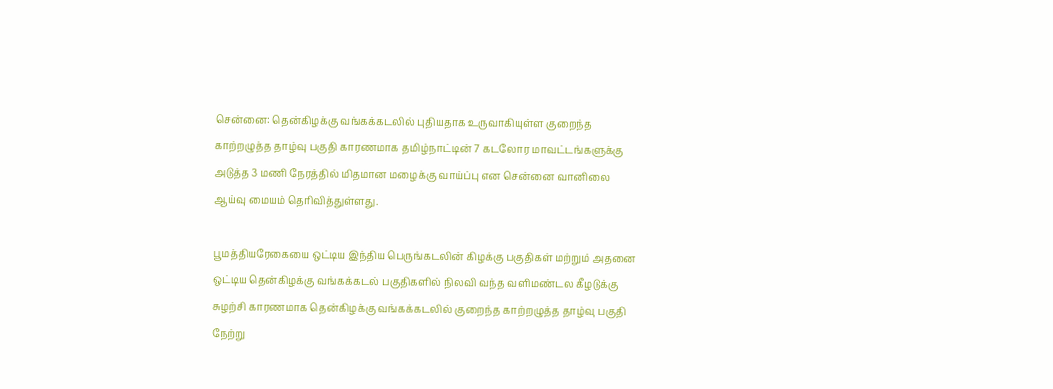சென்னை: தென்கிழக்கு வங்கக்கடலில் புதியதாக உருவாகியுள்ள குறைந்த காற்றழுத்த தாழ்வு பகுதி காரணமாக தமிழ்நாட்டின் 7 கடலோர மாவட்டங்களுக்கு அடுத்த 3 மணி நேரத்தில் மிதமான மழைக்கு வாய்ப்பு என சென்னை வானிலை ஆய்வு மையம் தெரிவித்துள்ளது.

பூமத்தியரேகையை ஒட்டிய இந்திய பெருங்கடலின் கிழக்கு பகுதிகள் மற்றும் அதனை ஒட்டிய தென்கிழக்கு வங்கக்கடல் பகுதிகளில் நிலவி வந்த வளிமண்டல கீழடுக்கு சுழற்சி காரணமாக தென்கிழக்கு வங்கக்கடலில் குறைந்த காற்றழுத்த தாழ்வு பகுதி நேற்று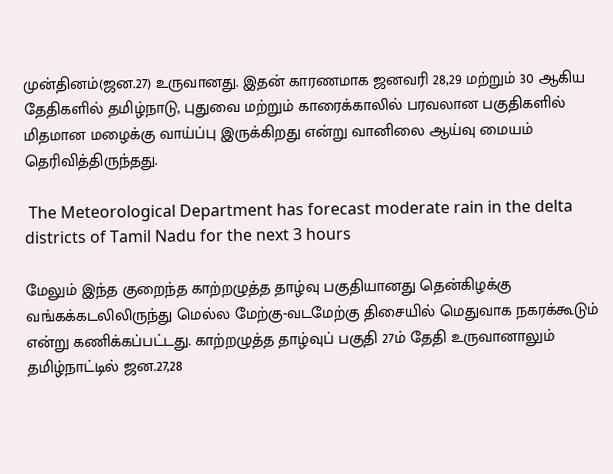முன்தினம்(ஜன.27) உருவானது. இதன் காரணமாக ஜனவரி 28,29 மற்றும் 30 ஆகிய தேதிகளில் தமிழ்நாடு, புதுவை மற்றும் காரைக்காலில் பரவலான பகுதிகளில் மிதமான மழைக்கு வாய்ப்பு இருக்கிறது என்று வானிலை ஆய்வு மையம் தெரிவித்திருந்தது.

 The Meteorological Department has forecast moderate rain in the delta districts of Tamil Nadu for the next 3 hours

மேலும் இந்த குறைந்த காற்றழுத்த தாழ்வு பகுதியானது தென்கிழக்கு வங்கக்கடலிலிருந்து மெல்ல மேற்கு-வடமேற்கு திசையில் மெதுவாக நகரக்கூடும் என்று கணிக்கப்பட்டது. காற்றழுத்த தாழ்வுப் பகுதி 27ம் தேதி உருவானாலும் தமிழ்நாட்டில் ஜன.27,28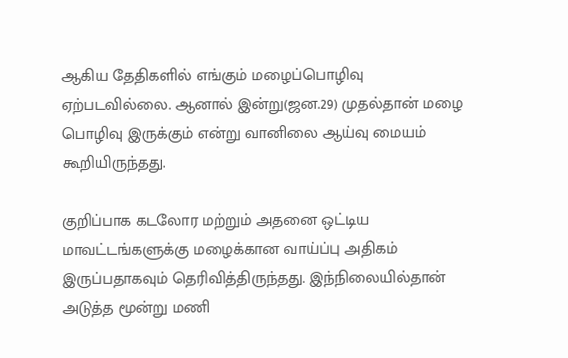ஆகிய தேதிகளில் எங்கும் மழைப்பொழிவு ஏற்படவில்லை. ஆனால் இன்று(ஜன.29) முதல்தான் மழை பொழிவு இருக்கும் என்று வானிலை ஆய்வு மையம் கூறியிருந்தது.

குறிப்பாக கடலோர மற்றும் அதனை ஒட்டிய மாவட்டங்களுக்கு மழைக்கான வாய்ப்பு அதிகம் இருப்பதாகவும் தெரிவித்திருந்தது. இந்நிலையில்தான் அடுத்த மூன்று மணி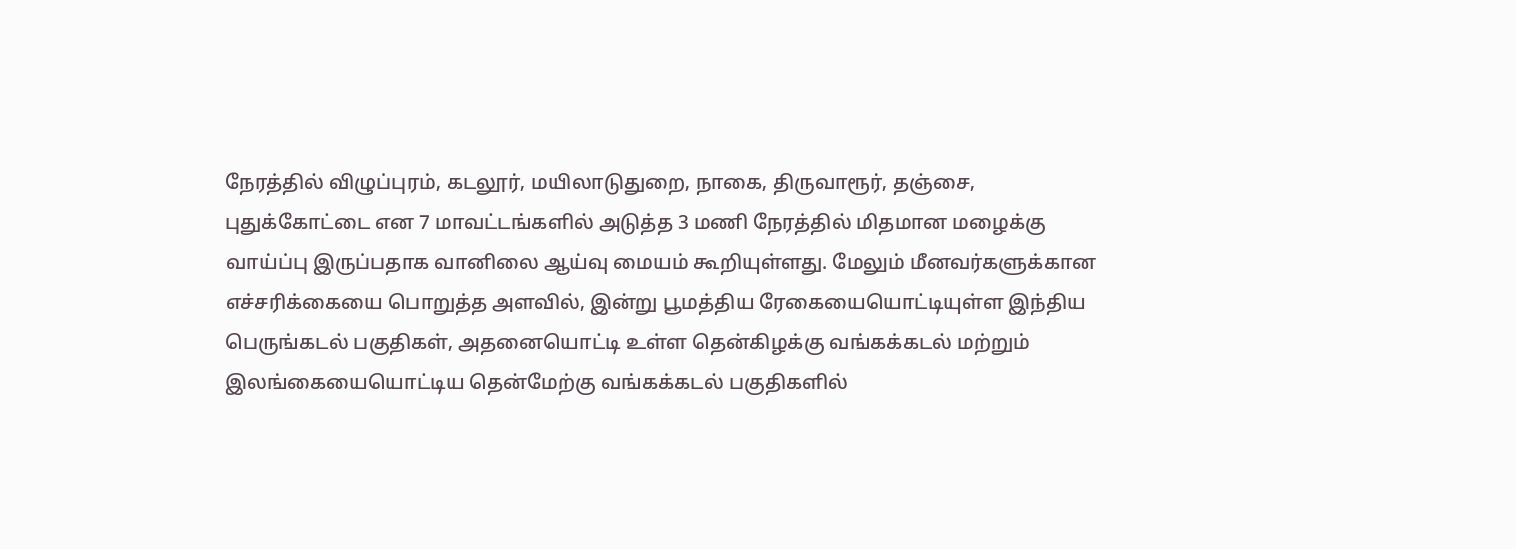நேரத்தில் விழுப்புரம், கடலூர், மயிலாடுதுறை, நாகை, திருவாரூர், தஞ்சை, புதுக்கோட்டை என 7 மாவட்டங்களில் அடுத்த 3 மணி நேரத்தில் மிதமான மழைக்கு வாய்ப்பு இருப்பதாக வானிலை ஆய்வு மையம் கூறியுள்ளது. மேலும் மீனவர்களுக்கான எச்சரிக்கையை பொறுத்த அளவில், இன்று பூமத்திய ரேகையையொட்டியுள்ள இந்திய பெருங்கடல் பகுதிகள், அதனையொட்டி உள்ள தென்கிழக்கு வங்கக்கடல் மற்றும் இலங்கையையொட்டிய தென்மேற்கு வங்கக்கடல் பகுதிகளில்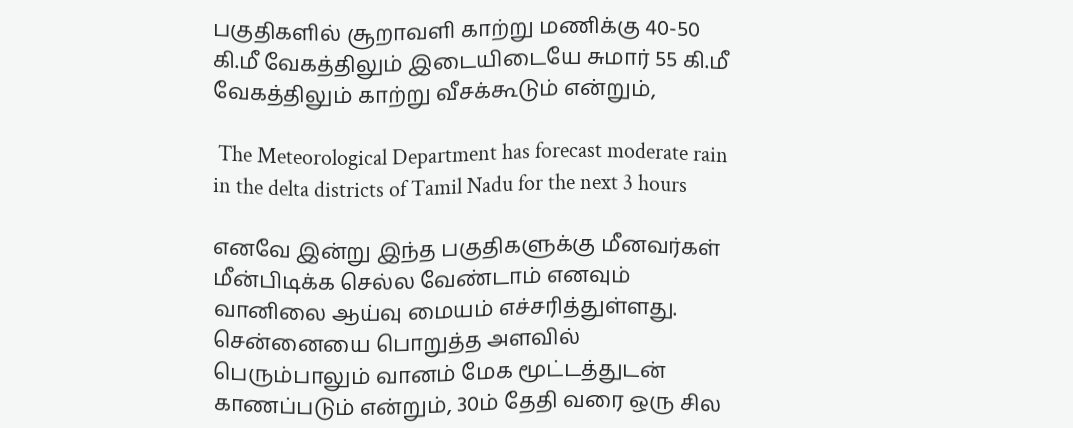பகுதிகளில் சூறாவளி காற்று மணிக்கு 40-50 கி.மீ வேகத்திலும் இடையிடையே சுமார் 55 கி.மீ வேகத்திலும் காற்று வீசக்கூடும் என்றும்,

 The Meteorological Department has forecast moderate rain in the delta districts of Tamil Nadu for the next 3 hours

எனவே இன்று இந்த பகுதிகளுக்கு மீனவர்கள் மீன்பிடிக்க செல்ல வேண்டாம் எனவும் வானிலை ஆய்வு மையம் எச்சரித்துள்ளது. சென்னையை பொறுத்த அளவில் பெரும்பாலும் வானம் மேக மூட்டத்துடன் காணப்படும் என்றும், 30ம் தேதி வரை ஒரு சில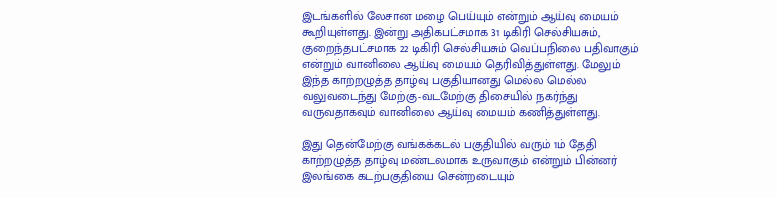இடங்களில் லேசான மழை பெய்யும் என்றும் ஆய்வு மையம் கூறியுள்ளது. இன்று அதிகபட்சமாக 31 டிகிரி செல்சியசும், குறைந்தபட்சமாக 22 டிகிரி செல்சியசும் வெப்பநிலை பதிவாகும் என்றும் வானிலை ஆய்வு மையம் தெரிவித்துள்ளது. மேலும் இந்த காற்றழுத்த தாழ்வு பகுதியானது மெல்ல மெல்ல வலுவடைந்து மேற்கு-வடமேற்கு திசையில் நகர்ந்து வருவதாகவும் வானிலை ஆய்வு மையம் கணித்துள்ளது.

இது தென்மேற்கு வங்கக்கடல் பகுதியில் வரும் 1ம் தேதி காற்றழுத்த தாழ்வு மண்டலமாக உருவாகும் என்றும் பின்னர் இலங்கை கடற்பகுதியை சென்றடையும்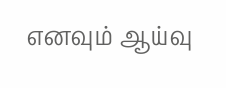எனவும் ஆய்வு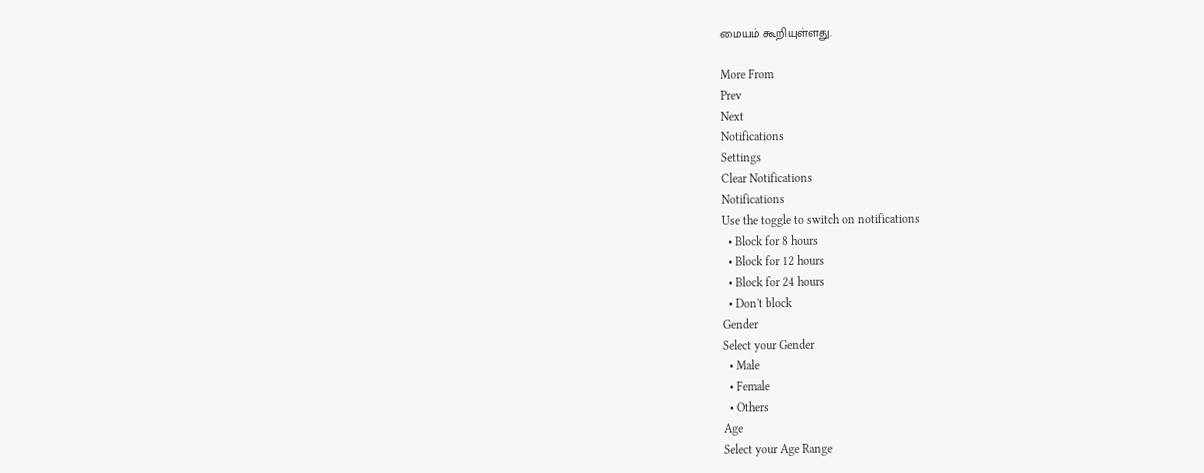மையம் கூறியுள்ளது.

More From
Prev
Next
Notifications
Settings
Clear Notifications
Notifications
Use the toggle to switch on notifications
  • Block for 8 hours
  • Block for 12 hours
  • Block for 24 hours
  • Don't block
Gender
Select your Gender
  • Male
  • Female
  • Others
Age
Select your Age Range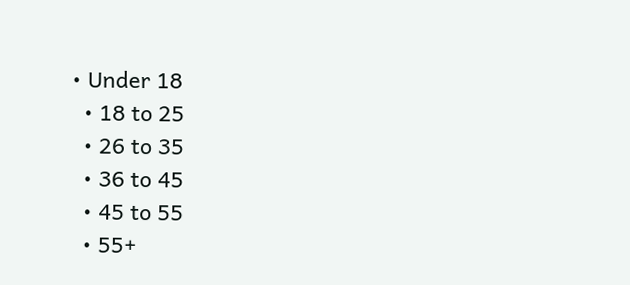• Under 18
  • 18 to 25
  • 26 to 35
  • 36 to 45
  • 45 to 55
  • 55+